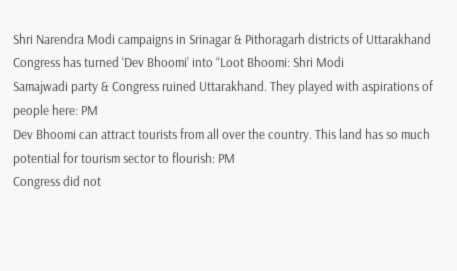Shri Narendra Modi campaigns in Srinagar & Pithoragarh districts of Uttarakhand
Congress has turned ‘Dev Bhoomi’ into “Loot Bhoomi: Shri Modi
Samajwadi party & Congress ruined Uttarakhand. They played with aspirations of people here: PM
Dev Bhoomi can attract tourists from all over the country. This land has so much potential for tourism sector to flourish: PM
Congress did not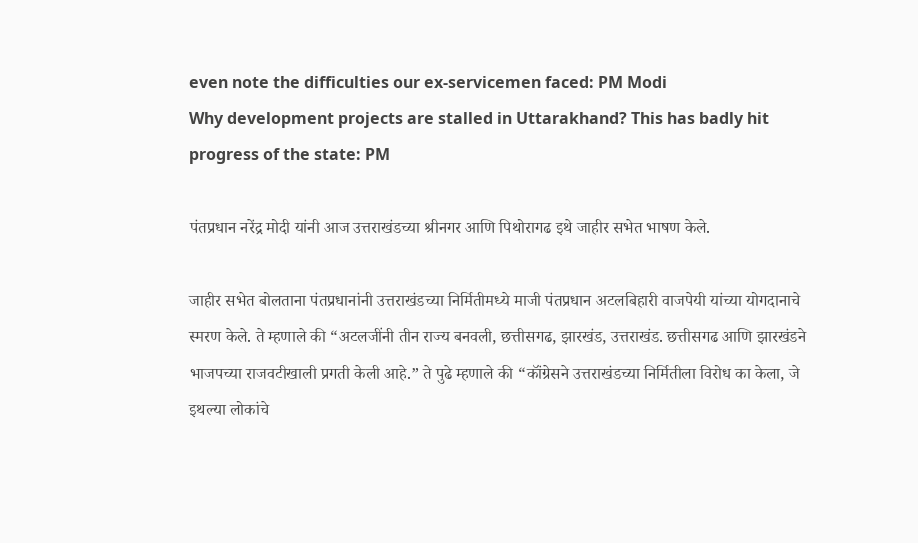even note the difficulties our ex-servicemen faced: PM Modi
Why development projects are stalled in Uttarakhand? This has badly hit progress of the state: PM

पंतप्रधान नरेंद्र मोदी यांनी आज उत्तराखंडच्या श्रीनगर आणि पिथोरागढ इथे जाहीर सभेत भाषण केले.

जाहीर सभेत बोलताना पंतप्रधानांनी उत्तराखंडच्या निर्मितीमध्ये माजी पंतप्रधान अटलबिहारी वाजपेयी यांच्या योगदानाचे स्मरण केले. ते म्हणाले की “अटलजींनी तीन राज्य बनवली, छत्तीसगढ, झारखंड, उत्तराखंड. छत्तीसगढ आणि झारखंडने भाजपच्या राजवटीखाली प्रगती केली आहे.” ते पुढे म्हणाले की “कॉंग्रेसने उत्तराखंडच्या निर्मितीला विरोध का केला, जे इथल्या लोकांचे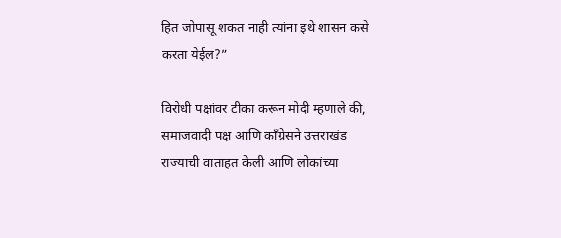हित जोपासू शकत नाही त्यांना इथे शासन कसे करता येईल?”

विरोधी पक्षांवर टीका करून मोदी म्हणाले की, समाजवादी पक्ष आणि कॉंग्रेसने उत्तराखंड राज्याची वाताहत केली आणि लोकांच्या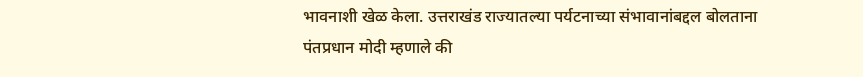भावनाशी खेळ केला. उत्तराखंड राज्यातल्या पर्यटनाच्या संभावानांबद्दल बोलताना पंतप्रधान मोदी म्हणाले की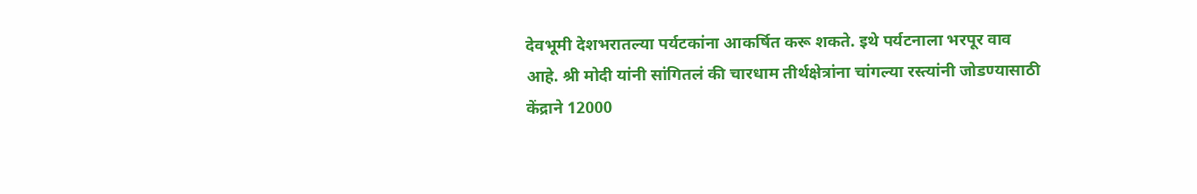देवभूमी देशभरातल्या पर्यटकांना आकर्षित करू शकते. इथे पर्यटनाला भरपूर वाव आहे. श्री मोदी यांनी सांगितलं की चारधाम तीर्थक्षेत्रांना चांगल्या रस्त्यांनी जोडण्यासाठी केंद्राने 12000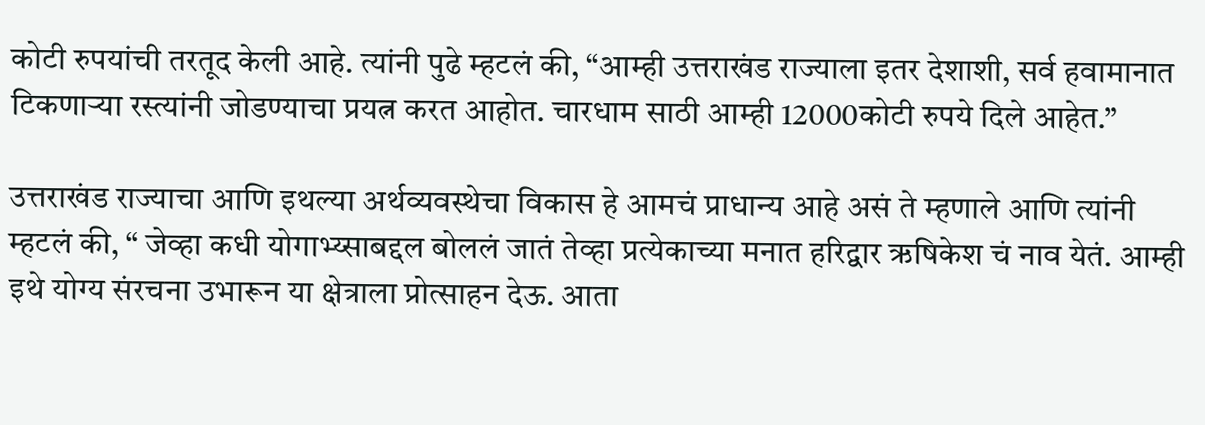कोटी रुपयांची तरतूद केली आहे. त्यांनी पुढे म्हटलं की, “आम्ही उत्तराखंड राज्याला इतर देशाशी, सर्व हवामानात टिकणाऱ्या रस्त्यांनी जोडण्याचा प्रयत्न करत आहोत. चारधाम साठी आम्ही 12000कोटी रुपये दिले आहेत.”

उत्तराखंड राज्याचा आणि इथल्या अर्थव्यवस्थेचा विकास हे आमचं प्राधान्य आहे असं ते म्हणाले आणि त्यांनी म्हटलं की, “ जेव्हा कधी योगाभ्य्साबद्दल बोललं जातं तेव्हा प्रत्येकाच्या मनात हरिद्वार ऋषिकेश चं नाव येतं. आम्ही इथे योग्य संरचना उभारून या क्षेत्राला प्रोत्साहन देऊ. आता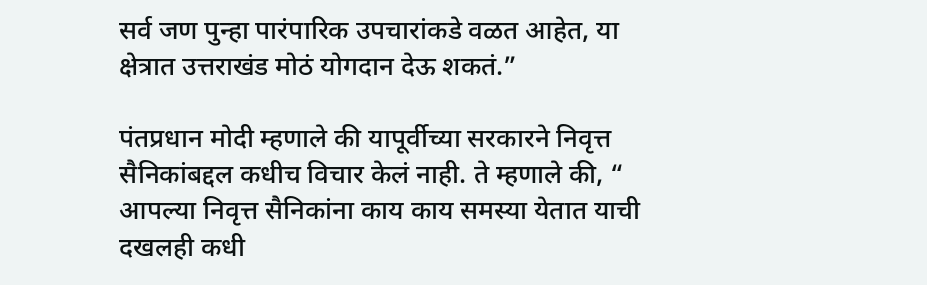सर्व जण पुन्हा पारंपारिक उपचारांकडे वळत आहेत, या क्षेत्रात उत्तराखंड मोठं योगदान देऊ शकतं.”

पंतप्रधान मोदी म्हणाले की यापूर्वीच्या सरकारने निवृत्त सैनिकांबद्दल कधीच विचार केलं नाही. ते म्हणाले की, “ आपल्या निवृत्त सैनिकांना काय काय समस्या येतात याची दखलही कधी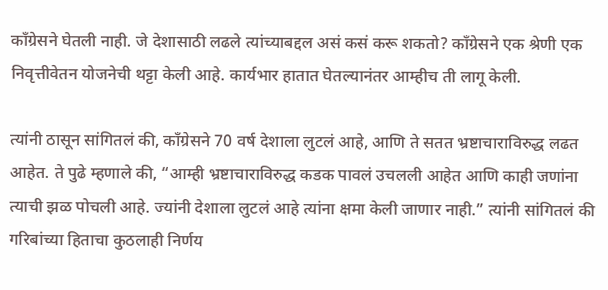कॉंग्रेसने घेतली नाही. जे देशासाठी लढले त्यांच्याबद्दल असं कसं करू शकतो? कॉंग्रेसने एक श्रेणी एक निवृत्तीवेतन योजनेची थट्टा केली आहे. कार्यभार हातात घेतल्यानंतर आम्हीच ती लागू केली.

त्यांनी ठासून सांगितलं की, कॉंग्रेसने 70 वर्ष देशाला लुटलं आहे, आणि ते सतत भ्रष्टाचाराविरुद्ध लढत आहेत. ते पुढे म्हणाले की, “आम्ही भ्रष्टाचाराविरुद्ध कडक पावलं उचलली आहेत आणि काही जणांना त्याची झळ पोचली आहे. ज्यांनी देशाला लुटलं आहे त्यांना क्षमा केली जाणार नाही.” त्यांनी सांगितलं की गरिबांच्या हिताचा कुठलाही निर्णय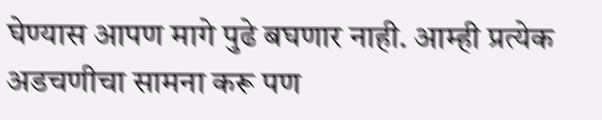घेण्यास आपण मागे पुढे बघणार नाही. आम्ही प्रत्येक अडचणीचा सामना करू पण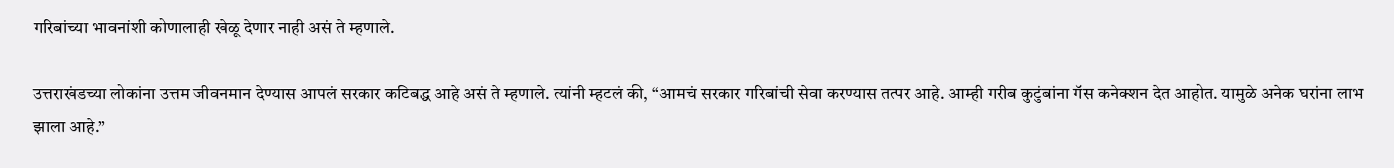गरिबांच्या भावनांशी कोणालाही खेळू देणार नाही असं ते म्हणाले.

उत्तराखंडच्या लोकांना उत्तम जीवनमान देण्यास आपलं सरकार कटिबद्ध आहे असं ते म्हणाले. त्यांनी म्हटलं की, “आमचं सरकार गरिबांची सेवा करण्यास तत्पर आहे. आम्ही गरीब कुटुंबांना गॅस कनेक्शन देत आहोत. यामुळे अनेक घरांना लाभ झाला आहे.”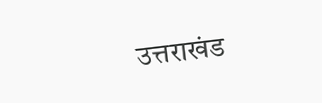उत्तराखंड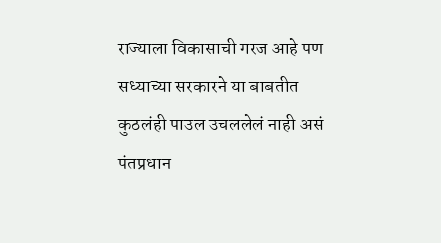राज्याला विकासाची गरज आहे पण सध्याच्या सरकारने या बाबतीत कुठलंही पाउल उचललेलं नाही असं पंतप्रधान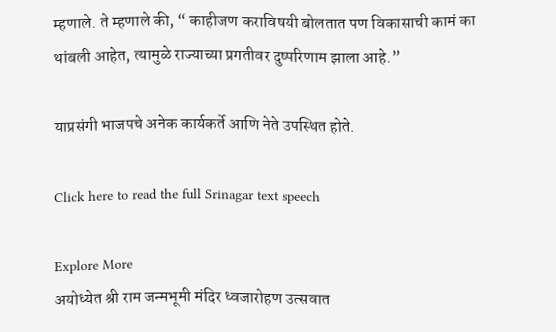म्हणाले. ते म्हणाले की, “ काहीजण कराविषयी बोलतात पण विकासाची कामं का थांबली आहेत, त्यामुळे राज्याच्या प्रगतीवर दुष्परिणाम झाला आहे.”

याप्रसंगी भाजपचे अनेक कार्यकर्ते आणि नेते उपस्थित होते.

Click here to read the full Srinagar text speech

Explore More
अयोध्येत श्री राम जन्मभूमी मंदिर ध्वजारोहण उत्सवात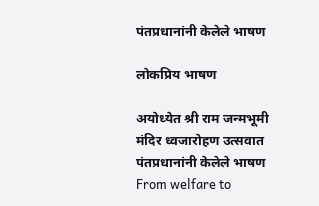पंतप्रधानांनी केलेले भाषण

लोकप्रिय भाषण

अयोध्येत श्री राम जन्मभूमी मंदिर ध्वजारोहण उत्सवात पंतप्रधानांनी केलेले भाषण
From welfare to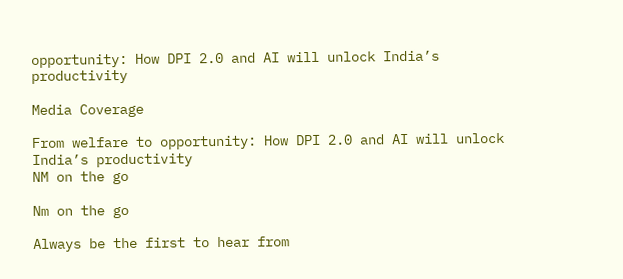opportunity: How DPI 2.0 and AI will unlock India’s productivity

Media Coverage

From welfare to opportunity: How DPI 2.0 and AI will unlock India’s productivity
NM on the go

Nm on the go

Always be the first to hear from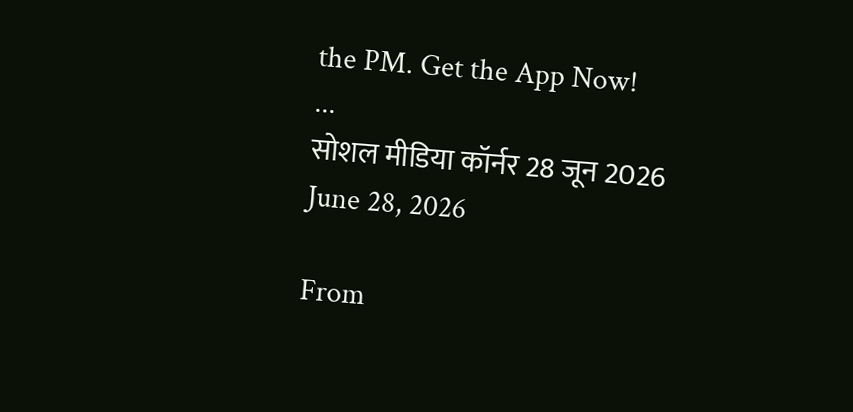the PM. Get the App Now!
...
सोशल मीडिया कॉर्नर 28 जून 2026
June 28, 2026

From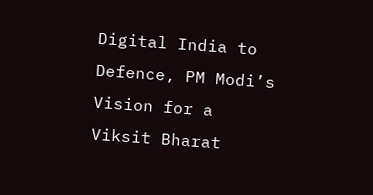Digital India to Defence, PM Modi’s Vision for a Viksit Bharat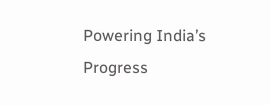Powering India’s Progress